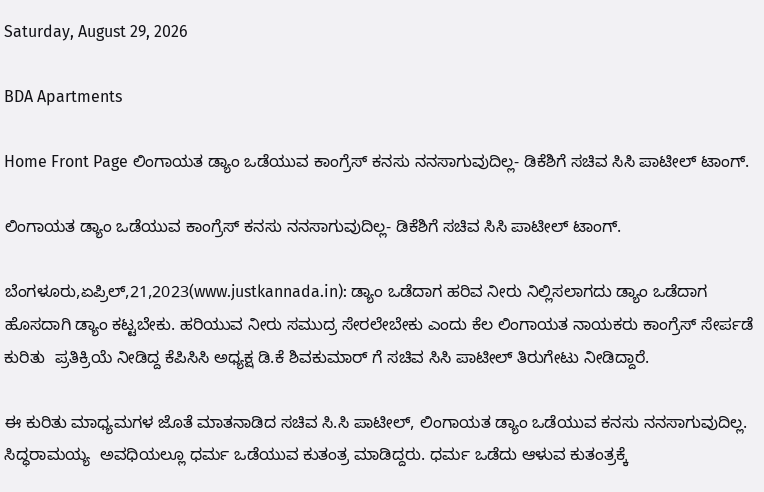Saturday, August 29, 2026

BDA Apartments

Home Front Page ಲಿಂಗಾಯತ ಡ್ಯಾಂ ಒಡೆಯುವ ಕಾಂಗ್ರೆಸ್ ಕನಸು ನನಸಾಗುವುದಿಲ್ಲ- ಡಿಕೆಶಿಗೆ ಸಚಿವ ಸಿಸಿ ಪಾಟೀಲ್ ಟಾಂಗ್.

ಲಿಂಗಾಯತ ಡ್ಯಾಂ ಒಡೆಯುವ ಕಾಂಗ್ರೆಸ್ ಕನಸು ನನಸಾಗುವುದಿಲ್ಲ- ಡಿಕೆಶಿಗೆ ಸಚಿವ ಸಿಸಿ ಪಾಟೀಲ್ ಟಾಂಗ್.

ಬೆಂಗಳೂರು,ಏಪ್ರಿಲ್,21,2023(www.justkannada.in): ಡ್ಯಾಂ ಒಡೆದಾಗ ಹರಿವ ನೀರು ನಿಲ್ಲಿಸಲಾಗದು ಡ್ಯಾಂ ಒಡೆದಾಗ ಹೊಸದಾಗಿ ಡ್ಯಾಂ ಕಟ್ಟಬೇಕು. ಹರಿಯುವ ನೀರು ಸಮುದ್ರ ಸೇರಲೇಬೇಕು ಎಂದು ಕೆಲ ಲಿಂಗಾಯತ ನಾಯಕರು ಕಾಂಗ್ರೆಸ್ ಸೇರ್ಪಡೆ ಕುರಿತು  ಪ್ರತಿಕ್ರಿಯೆ ನೀಡಿದ್ದ ಕೆಪಿಸಿಸಿ ಅಧ್ಯಕ್ಷ ಡಿ.ಕೆ ಶಿವಕುಮಾರ್ ಗೆ ಸಚಿವ ಸಿಸಿ ಪಾಟೀಲ್ ತಿರುಗೇಟು ನೀಡಿದ್ದಾರೆ.

ಈ ಕುರಿತು ಮಾಧ್ಯಮಗಳ ಜೊತೆ ಮಾತನಾಡಿದ ಸಚಿವ ಸಿ.ಸಿ ಪಾಟೀಲ್, ಲಿಂಗಾಯತ ಡ್ಯಾಂ ಒಡೆಯುವ ಕನಸು ನನಸಾಗುವುದಿಲ್ಲ.  ಸಿದ್ಧರಾಮಯ್ಯ  ಅವಧಿಯಲ್ಲೂ ಧರ್ಮ ಒಡೆಯುವ ಕುತಂತ್ರ ಮಾಡಿದ್ದರು. ಧರ್ಮ ಒಡೆದು ಆಳುವ ಕುತಂತ್ರಕ್ಕೆ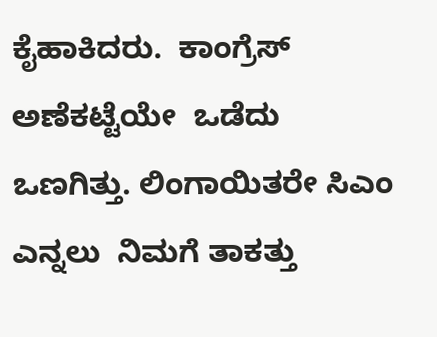ಕೈಹಾಕಿದರು.  ಕಾಂಗ್ರೆಸ್ ಅಣೆಕಟ್ಟೆಯೇ  ಒಡೆದು ಒಣಗಿತ್ತು. ಲಿಂಗಾಯಿತರೇ ಸಿಎಂ ಎನ್ನಲು  ನಿಮಗೆ ತಾಕತ್ತು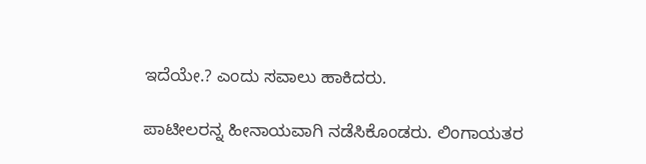ಇದೆಯೇ.? ಎಂದು ಸವಾಲು ಹಾಕಿದರು.

ಪಾಟೀಲರನ್ನ ಹೀನಾಯವಾಗಿ ನಡೆಸಿಕೊಂಡರು. ಲಿಂಗಾಯತರ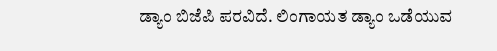ಡ್ಯಾಂ ಬಿಜೆಪಿ ಪರವಿದೆ. ಲಿಂಗಾಯತ ಡ್ಯಾಂ ಒಡೆಯುವ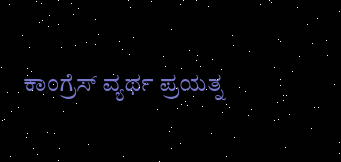ಕಾಂಗ್ರೆಸ್ ವ್ಯರ್ಥ ಪ್ರಯತ್ನ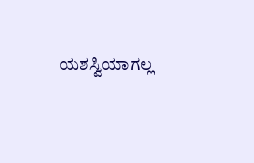ಯಶಸ್ವಿಯಾಗಲ್ಲ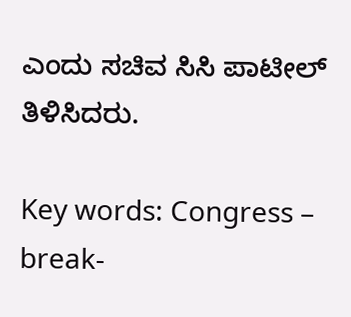ಎಂದು ಸಚಿವ ಸಿಸಿ ಪಾಟೀಲ್ ತಿಳಿಸಿದರು.

Key words: Congress – break-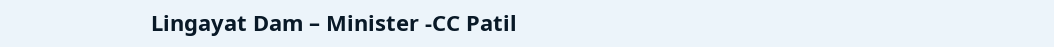Lingayat Dam – Minister -CC Patil